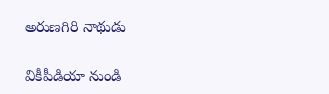అరుణగిరి నాథుడు

వికీపీడియా నుండి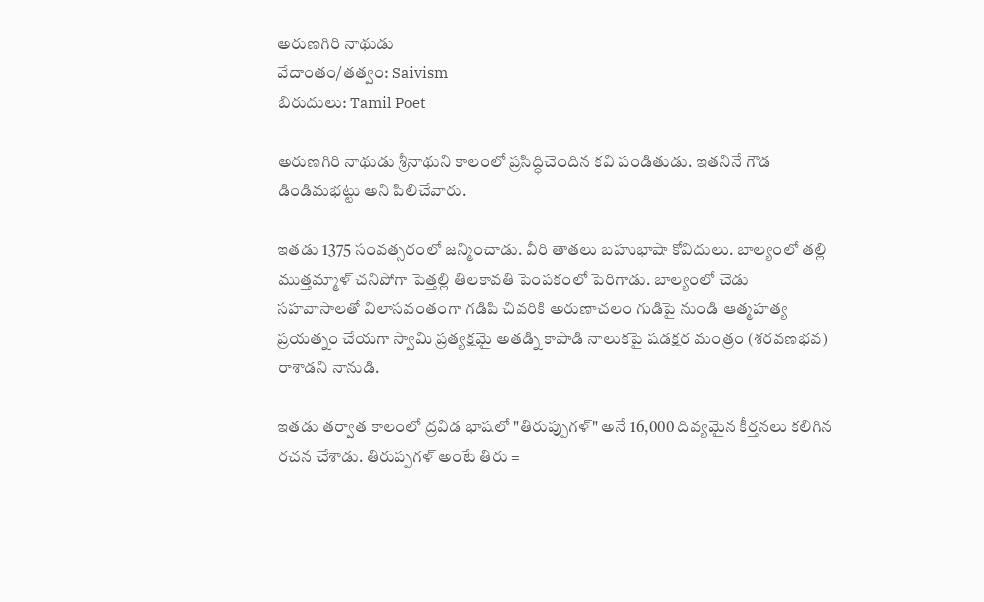అరుణగిరి నాథుడు
వేదాంతం/తత్వం: Saivism
బిరుదులు: Tamil Poet

అరుణగిరి నాథుడు శ్రీనాథుని కాలంలో ప్రసిద్ధిచెందిన కవి పండితుడు. ఇతనినే గౌడ డిండిమభట్టు అని పిలిచేవారు.

ఇతడు 1375 సంవత్సరంలో జన్మించాడు. వీరి తాతలు బహుభాషా కోవిదులు. బాల్యంలో తల్లి ముత్తమ్మాళ్ చనిపోగా పెత్తల్లి తిలకావతి పెంపకంలో పెరిగాడు. బాల్యంలో చెడు సహవాసాలతో విలాసవంతంగా గడిపి చివరికి అరుణాచలం గుడిపై నుండి ఆత్మహత్య ప్రయత్నం చేయగా స్వామి ప్రత్యక్షమై అతడ్ని కాపాడి నాలుకపై షడక్షర మంత్రం (శరవణభవ) రాశాడని నానుడి.

ఇతడు తర్వాత కాలంలో ద్రవిడ భాషలో "తిరుప్పుగళ్" అనే 16,000 దివ్యమైన కీర్తనలు కలిగిన రచన చేశాడు. తిరుప్పగళ్ అంటే తిరు =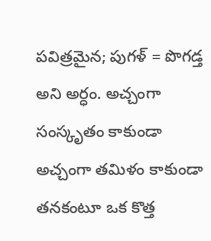పవిత్రమైన; పుగళ్ = పొగడ్త అని అర్ధం. అచ్చంగా సంస్కృతం కాకుండా అచ్చంగా తమిళం కాకుండా తనకంటూ ఒక కొత్త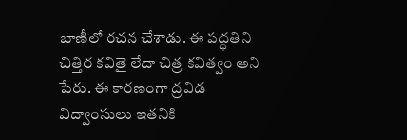బాణీలో రచన చేశాడు. ఈ పద్ధతిని చిత్తిర కవితై లేదా చిత్ర కవిత్వం అని పేరు. ఈ కారణంగా ద్రవిడ విద్వాంసులు ఇతనికి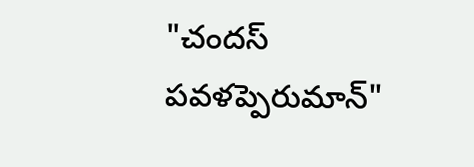"చందస్ పవళప్పెరుమాన్"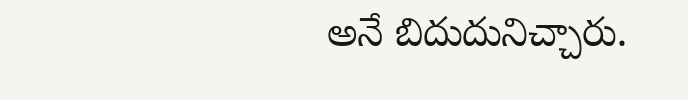అనే బిదుదునిచ్చారు.